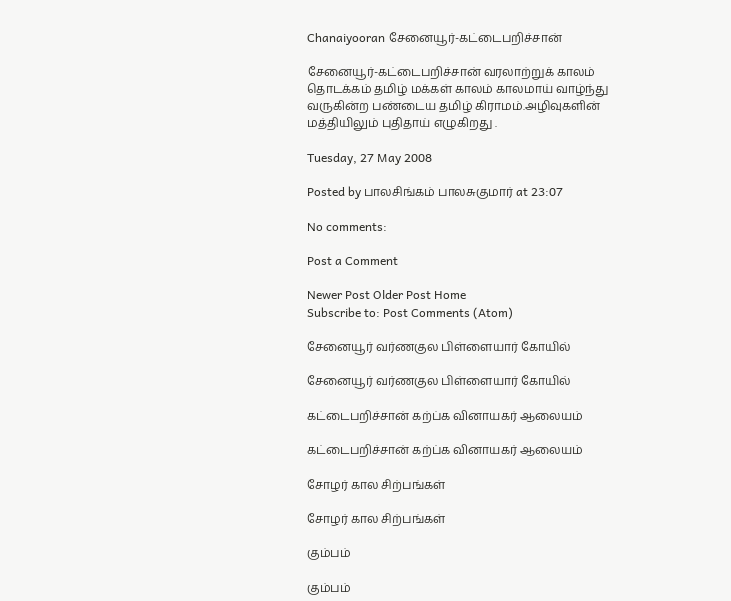Chanaiyooran சேனையூர்-கட்டைபறிச்சான்

சேனையூர்-கட்டைபறிச்சான் வரலாற்றுக் காலம் தொடக்கம் தமிழ் மக்கள் காலம் காலமாய் வாழ்ந்து வருகின்ற பண்டைய தமிழ் கிராமம்.அழிவுகளின் மத்தியிலும் புதிதாய் எழுகிறது .

Tuesday, 27 May 2008

Posted by பாலசிங்கம் பாலசுகுமார் at 23:07

No comments:

Post a Comment

Newer Post Older Post Home
Subscribe to: Post Comments (Atom)

சேனையூர் வர்ணகுல பிள்ளையார் கோயில்

சேனையூர் வர்ணகுல பிள்ளையார் கோயில்

கட்டைபறிச்சான் கற்ப்க வினாயகர் ஆலையம்

கட்டைபறிச்சான் கற்ப்க வினாயகர் ஆலையம்

சோழர் கால சிற்பங்கள்

சோழர் கால சிற்பங்கள்

கும்பம்

கும்பம்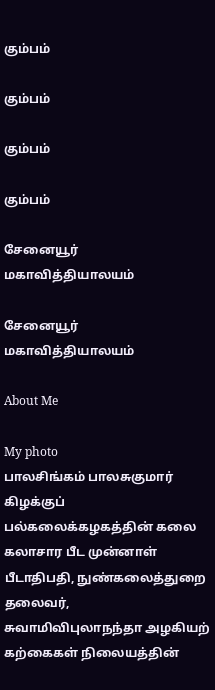கும்பம்

கும்பம்

கும்பம்

கும்பம்

சேனையூர் மகாவித்தியாலயம்

சேனையூர் மகாவித்தியாலயம்

About Me

My photo
பாலசிங்கம் பாலசுகுமார்
கிழக்குப் பல்கலைக்கழகத்தின் கலை கலாசார பீட முன்னாள் பீடாதிபதி, நுண்கலைத்துறை தலைவர், சுவாமிவிபுலாநந்தா அழகியற் கற்கைகள் நிலையத்தின்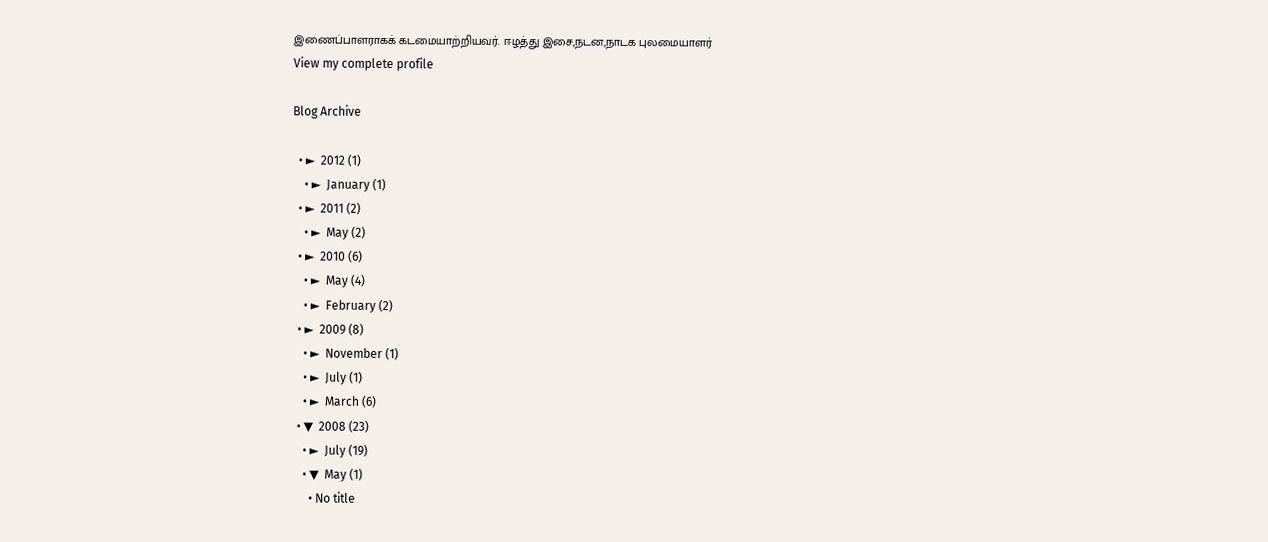இணைப்பாளராகக் கடமையாற்றியவர். ஈழத்து இசை,நடன,நாடக புலமையாளர்
View my complete profile

Blog Archive

  • ►  2012 (1)
    • ►  January (1)
  • ►  2011 (2)
    • ►  May (2)
  • ►  2010 (6)
    • ►  May (4)
    • ►  February (2)
  • ►  2009 (8)
    • ►  November (1)
    • ►  July (1)
    • ►  March (6)
  • ▼  2008 (23)
    • ►  July (19)
    • ▼  May (1)
      • No title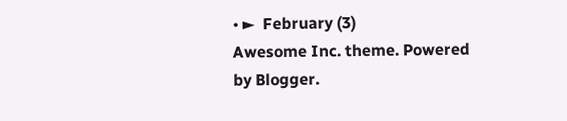• ►  February (3)
Awesome Inc. theme. Powered by Blogger.